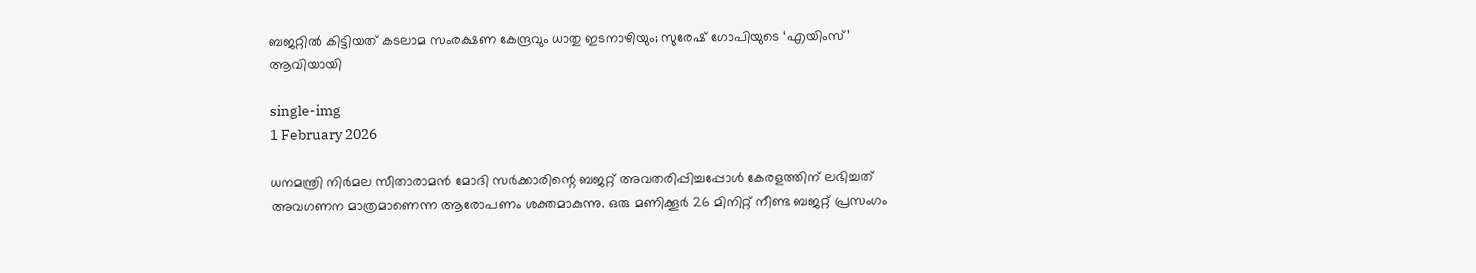ബജറ്റിൽ കിട്ടിയത് കടലാമ സംരക്ഷണ കേന്ദ്രവും ധാതു ഇടനാഴിയും; സുരേഷ് ഗോപിയുടെ ‘എയിംസ്’ ആവിയായി

single-img
1 February 2026

ധനമന്ത്രി നിർമല സീതാരാമൻ മോദി സർക്കാരിന്റെ ബജറ്റ് അവതരിപ്പിച്ചപ്പോൾ കേരളത്തിന് ലഭിച്ചത് അവഗണന മാത്രമാണെന്ന ആരോപണം ശക്തമാകുന്നു. ഒരു മണിക്കൂർ 26 മിനിറ്റ് നീണ്ട ബജറ്റ് പ്രസംഗം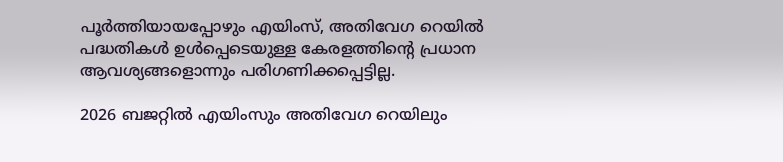പൂർത്തിയായപ്പോഴും എയിംസ്, അതിവേഗ റെയിൽ പദ്ധതികൾ ഉൾപ്പെടെയുള്ള കേരളത്തിന്റെ പ്രധാന ആവശ്യങ്ങളൊന്നും പരിഗണിക്കപ്പെട്ടില്ല.

2026 ബജറ്റിൽ എയിംസും അതിവേഗ റെയിലും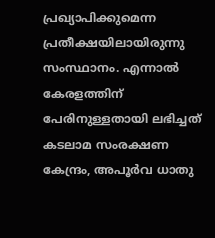പ്രഖ്യാപിക്കുമെന്ന പ്രതീക്ഷയിലായിരുന്നു സംസ്ഥാനം. എന്നാൽ കേരളത്തിന് പേരിനുള്ളതായി ലഭിച്ചത് കടലാമ സംരക്ഷണ കേന്ദ്രം, അപൂർവ ധാതു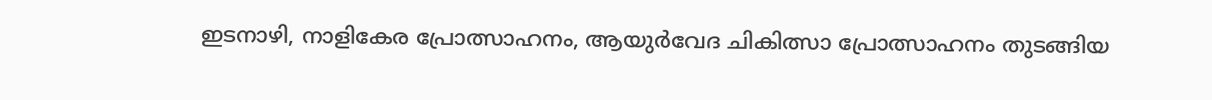ഇടനാഴി, നാളികേര പ്രോത്സാഹനം, ആയുർവേദ ചികിത്സാ പ്രോത്സാഹനം തുടങ്ങിയ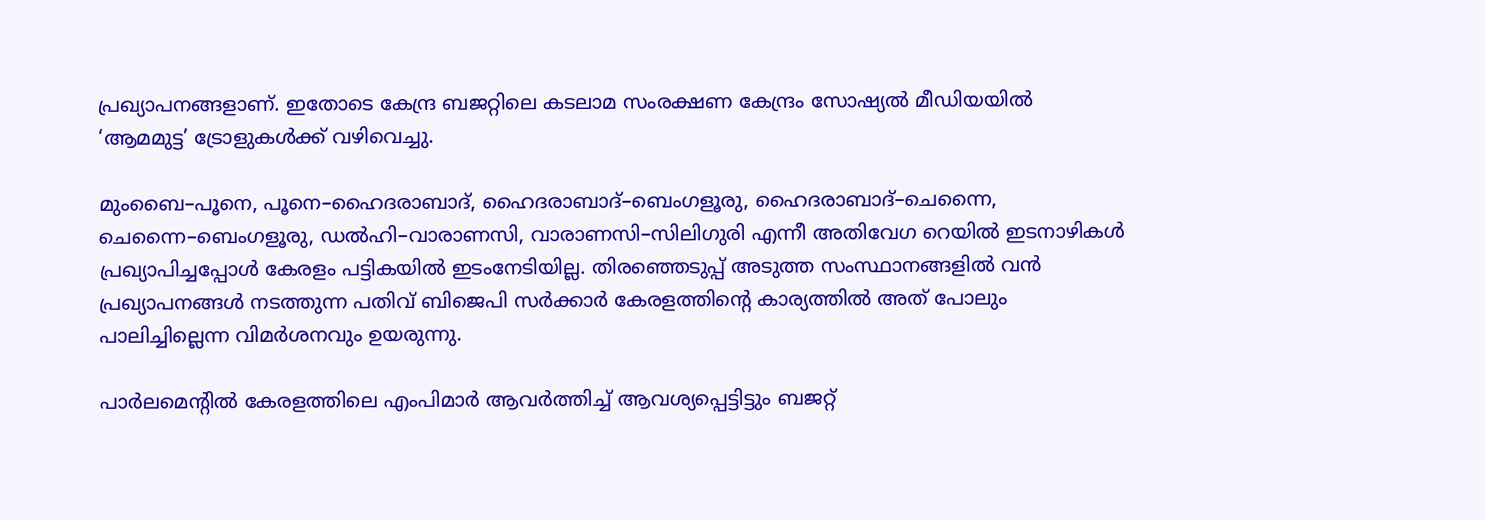പ്രഖ്യാപനങ്ങളാണ്. ഇതോടെ കേന്ദ്ര ബജറ്റിലെ കടലാമ സംരക്ഷണ കേന്ദ്രം സോഷ്യൽ മീഡിയയിൽ ‘ആമമുട്ട’ ട്രോളുകൾക്ക് വഴിവെച്ചു.

മുംബൈ–പൂനെ, പൂനെ–ഹൈദരാബാദ്, ഹൈദരാബാദ്–ബെംഗളൂരു, ഹൈദരാബാദ്–ചെന്നൈ, ചെന്നൈ–ബെംഗളൂരു, ഡൽഹി–വാരാണസി, വാരാണസി–സിലിഗുരി എന്നീ അതിവേഗ റെയിൽ ഇടനാഴികൾ പ്രഖ്യാപിച്ചപ്പോൾ കേരളം പട്ടികയിൽ ഇടംനേടിയില്ല. തിരഞ്ഞെടുപ്പ് അടുത്ത സംസ്ഥാനങ്ങളിൽ വൻ പ്രഖ്യാപനങ്ങൾ നടത്തുന്ന പതിവ് ബിജെപി സർക്കാർ കേരളത്തിന്റെ കാര്യത്തിൽ അത് പോലും പാലിച്ചില്ലെന്ന വിമർശനവും ഉയരുന്നു.

പാർലമെന്റിൽ കേരളത്തിലെ എംപിമാർ ആവർത്തിച്ച് ആവശ്യപ്പെട്ടിട്ടും ബജറ്റ്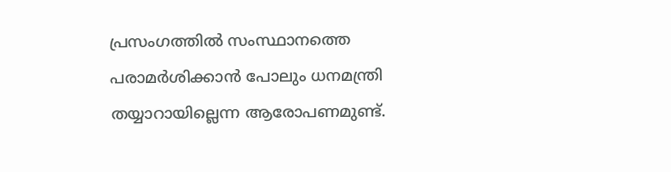പ്രസംഗത്തിൽ സംസ്ഥാനത്തെ പരാമർശിക്കാൻ പോലും ധനമന്ത്രി തയ്യാറായില്ലെന്ന ആരോപണമുണ്ട്.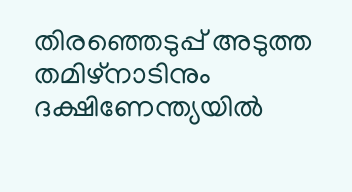തിരഞ്ഞെടുപ്പ് അടുത്ത തമിഴ്‌നാടിനും ദക്ഷിണേന്ത്യയിൽ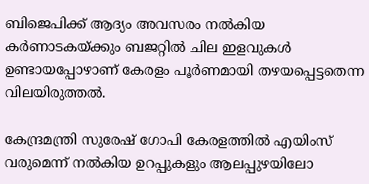ബിജെപിക്ക് ആദ്യം അവസരം നൽകിയ കര്‍ണാടകയ്ക്കും ബജറ്റിൽ ചില ഇളവുകൾ ഉണ്ടായപ്പോഴാണ് കേരളം പൂർണമായി തഴയപ്പെട്ടതെന്ന വിലയിരുത്തൽ.

കേന്ദ്രമന്ത്രി സുരേഷ് ഗോപി കേരളത്തിൽ എയിംസ് വരുമെന്ന് നൽകിയ ഉറപ്പുകളും ആലപ്പുഴയിലോ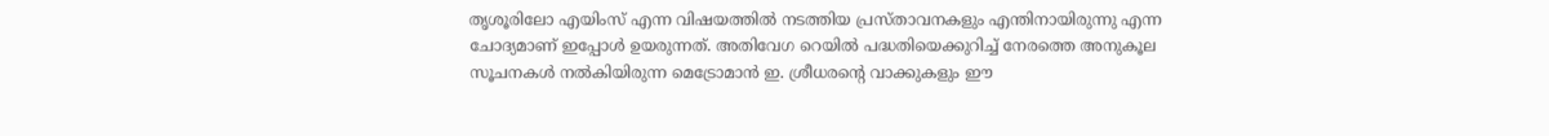തൃശൂരിലോ എയിംസ് എന്ന വിഷയത്തിൽ നടത്തിയ പ്രസ്താവനകളും എന്തിനായിരുന്നു എന്ന ചോദ്യമാണ് ഇപ്പോൾ ഉയരുന്നത്. അതിവേഗ റെയിൽ പദ്ധതിയെക്കുറിച്ച് നേരത്തെ അനുകൂല സൂചനകൾ നൽകിയിരുന്ന മെട്രോമാൻ ഇ. ശ്രീധരന്റെ വാക്കുകളും ഈ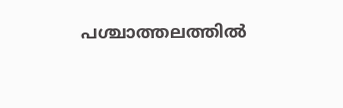പശ്ചാത്തലത്തിൽ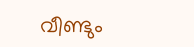വീണ്ടും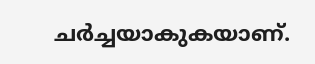ചർച്ചയാകുകയാണ്.